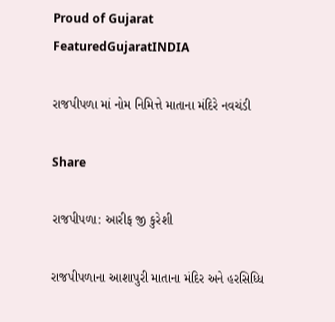Proud of Gujarat
FeaturedGujaratINDIA

રાજપીપળા માં નોમ નિમિત્તે માતાના મંદિરે નવચંડી

Share

રાજપીપળા: આરીફ જી કુરેશી

રાજપીપળાના આશાપુરી માતાના મંદિર અને હરસિધ્ધિ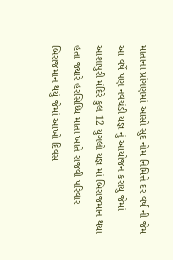માતાના પ્રાંગણમાં આસો સુદ નોમ નિમિત્તે દર વર્ષ ની જેમ આ વર્ષે પણ નવચંડી યજ્ઞ નું આયોજન કરાયુ જેમાં આશાપુરી મંદિરે કુલ 12 યુગલો યજ્ઞ માં બિરાજમાન થયા હતા જ્યારે હરસિધ્ધિ માતા ખાતે રાજવી પરિવાર બિરાજમાન થયું જેમાં આખો દિવસ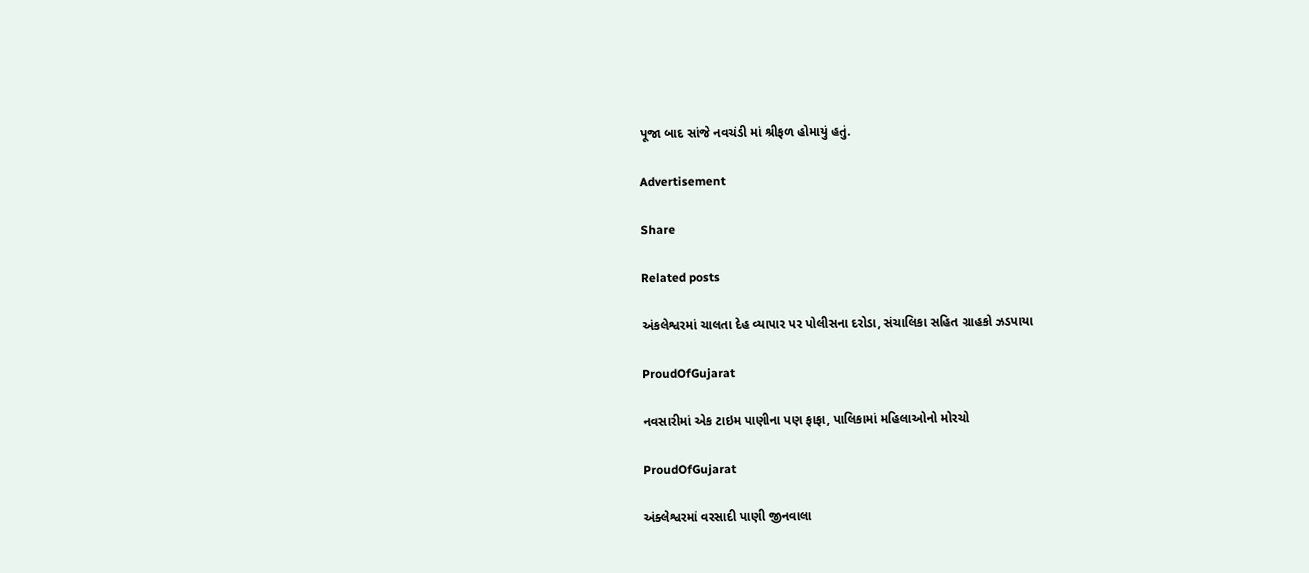પૂજા બાદ સાંજે નવચંડી માં શ્રીફળ હોમાયું હતું.

Advertisement

Share

Related posts

અંકલેશ્વરમાં ચાલતા દેહ વ્યાપાર પર પોલીસના દરોડા, સંચાલિકા સહિત ગ્રાહકો ઝડપાયા

ProudOfGujarat

નવસારીમાં એક ટાઇમ પાણીના પણ ફાફા, પાલિકામાં મહિલાઓનો મોરચો

ProudOfGujarat

અંક્લેશ્વરમાં વરસાદી પાણી જીનવાલા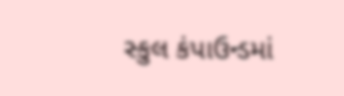સ્કુલ કંપાઉન્ડમાં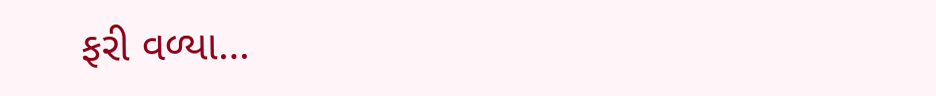ફરી વળ્યા…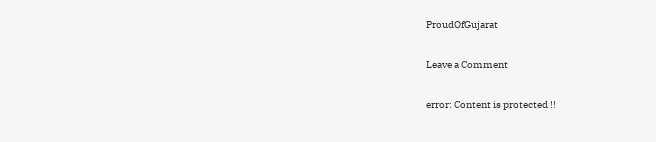ProudOfGujarat

Leave a Comment

error: Content is protected !!